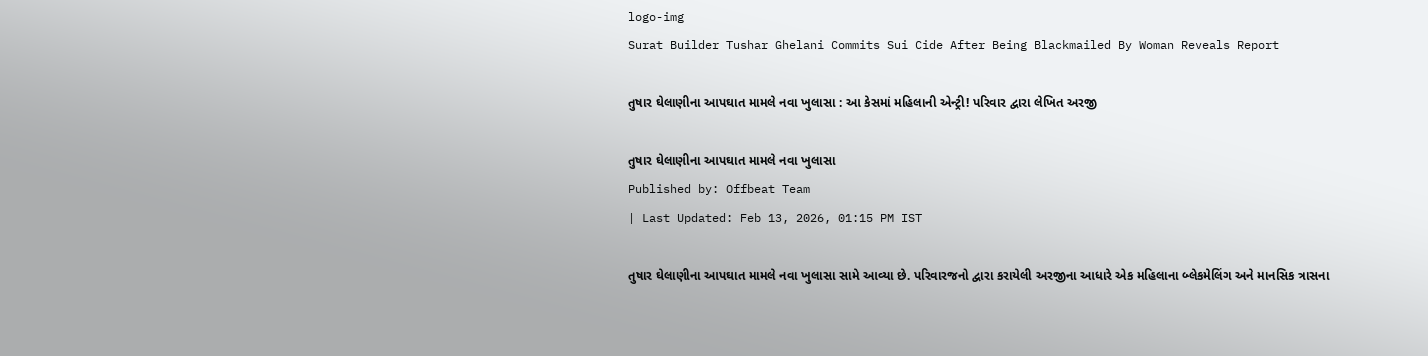logo-img
Surat Builder Tushar Ghelani Commits Sui Cide After Being Blackmailed By Woman Reveals Report

તુષાર ઘેલાણીના આપઘાત મામલે નવા ખુલાસા : આ કેસમાં મહિલાની એન્ટ્રી! પરિવાર દ્વારા લેખિત અરજી

તુષાર ઘેલાણીના આપઘાત મામલે નવા ખુલાસા
Published by: Offbeat Team
| Last Updated: Feb 13, 2026, 01:15 PM IST

તુષાર ઘેલાણીના આપઘાત મામલે નવા ખુલાસા સામે આવ્યા છે. પરિવારજનો દ્વારા કરાયેલી અરજીના આધારે એક મહિલાના બ્લેકમેલિંગ અને માનસિક ત્રાસના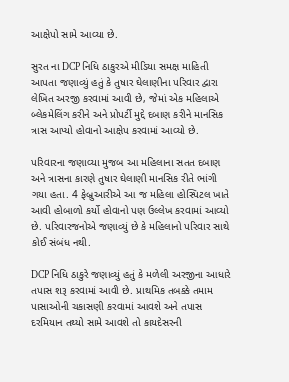આક્ષેપો સામે આવ્યા છે.

સુરત ના DCP નિધિ ઠાકુરએ મીડિયા સમક્ષ માહિતી આપતા જણાવ્યું હતું કે તુષાર ઘેલાણીના પરિવાર દ્વારા લેખિત અરજી કરવામાં આવી છે, જેમાં એક મહિલાએ બ્લેકમેલિંગ કરીને અને પ્રોપર્ટી મુદ્દે દબાણ કરીને માનસિક ત્રાસ આપ્યો હોવાનો આક્ષેપ કરવામાં આવ્યો છે.

પરિવારના જણાવ્યા મુજબ આ મહિલાના સતત દબાણ અને ત્રાસના કારણે તુષાર ઘેલાણી માનસિક રીતે ભાંગી ગયા હતા. 4 ફેબ્રુઆરીએ આ જ મહિલા હોસ્પિટલ ખાતે આવી હોબાળો કર્યો હોવાનો પણ ઉલ્લેખ કરવામાં આવ્યો છે. પરિવારજનોએ જણાવ્યું છે કે મહિલાનો પરિવાર સાથે કોઈ સંબંધ નથી.

DCP નિધિ ઠાકુરે જણાવ્યું હતું કે મળેલી અરજીના આધારે તપાસ શરૂ કરવામાં આવી છે. પ્રાથમિક તબક્કે તમામ પાસાઓની ચકાસણી કરવામાં આવશે અને તપાસ દરમિયાન તથ્યો સામે આવશે તો કાયદેસરની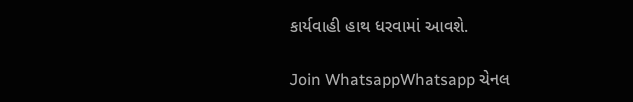કાર્યવાહી હાથ ધરવામાં આવશે.

Join WhatsappWhatsapp ચેનલ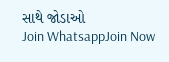સાથે જોડાઓ
Join WhatsappJoin Now